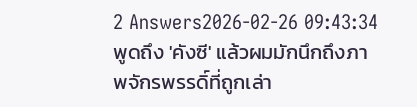2 Answers2026-02-26 09:43:34
พูดถึง 'คังซี' แล้วผมมักนึกถึงภาพจักรพรรดิ์ที่ถูกเล่า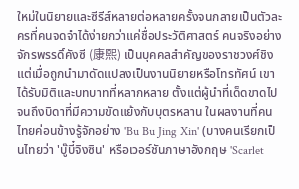ใหม่ในนิยายและซีรีส์หลายต่อหลายครั้งจนกลายเป็นตัวละครที่คนจดจำได้ง่ายกว่าแค่ชื่อประวัติศาสตร์ คนจริงอย่างจักรพรรดิ์คังซี (康熙) เป็นบุคคลสำคัญของราชวงศ์ชิง แต่เมื่อถูกนำมาดัดแปลงเป็นงานนิยายหรือโทรทัศน์ เขาได้รับมิติและบทบาทที่หลากหลาย ตั้งแต่ผู้นำที่เด็ดขาดไปจนถึงบิดาที่มีความขัดแย้งกับบุตรหลาน ในผลงานที่คนไทยค่อนข้างรู้จักอย่าง 'Bu Bu Jing Xin' (บางคนเรียกเป็นไทยว่า 'บู๊บี๋จิงซิน' หรือเวอร์ชันภาษาอังกฤษ 'Scarlet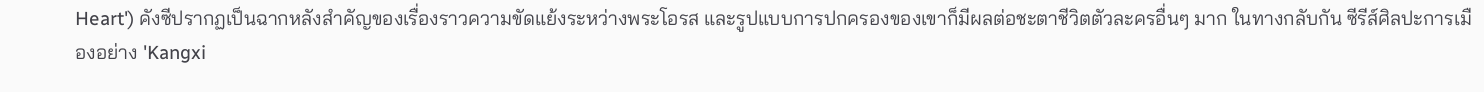Heart') คังซีปรากฏเป็นฉากหลังสำคัญของเรื่องราวความขัดแย้งระหว่างพระโอรส และรูปแบบการปกครองของเขาก็มีผลต่อชะตาชีวิตตัวละครอื่นๆ มาก ในทางกลับกัน ซีรีส์ศิลปะการเมืองอย่าง 'Kangxi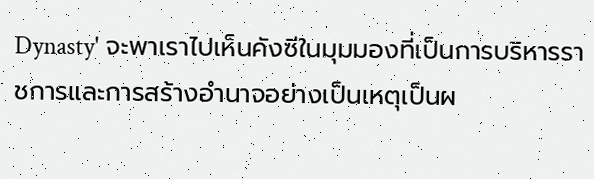Dynasty' จะพาเราไปเห็นคังซีในมุมมองที่เป็นการบริหารราชการและการสร้างอำนาจอย่างเป็นเหตุเป็นผ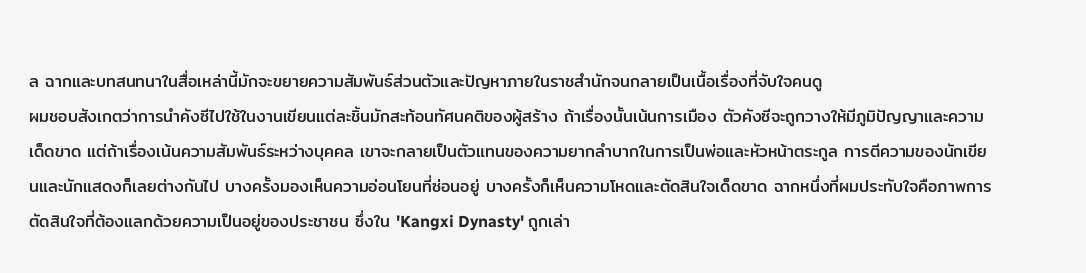ล ฉากและบทสนทนาในสื่อเหล่านี้มักจะขยายความสัมพันธ์ส่วนตัวและปัญหาภายในราชสำนักจนกลายเป็นเนื้อเรื่องที่จับใจคนดู
ผมชอบสังเกตว่าการนำคังซีไปใช้ในงานเขียนแต่ละชิ้นมักสะท้อนทัศนคติของผู้สร้าง ถ้าเรื่องนั้นเน้นการเมือง ตัวคังซีจะถูกวางให้มีภูมิปัญญาและความเด็ดขาด แต่ถ้าเรื่องเน้นความสัมพันธ์ระหว่างบุคคล เขาจะกลายเป็นตัวแทนของความยากลำบากในการเป็นพ่อและหัวหน้าตระกูล การตีความของนักเขียนและนักแสดงก็เลยต่างกันไป บางครั้งมองเห็นความอ่อนโยนที่ซ่อนอยู่ บางครั้งก็เห็นความโหดและตัดสินใจเด็ดขาด ฉากหนึ่งที่ผมประทับใจคือภาพการตัดสินใจที่ต้องแลกด้วยความเป็นอยู่ของประชาชน ซึ่งใน 'Kangxi Dynasty' ถูกเล่า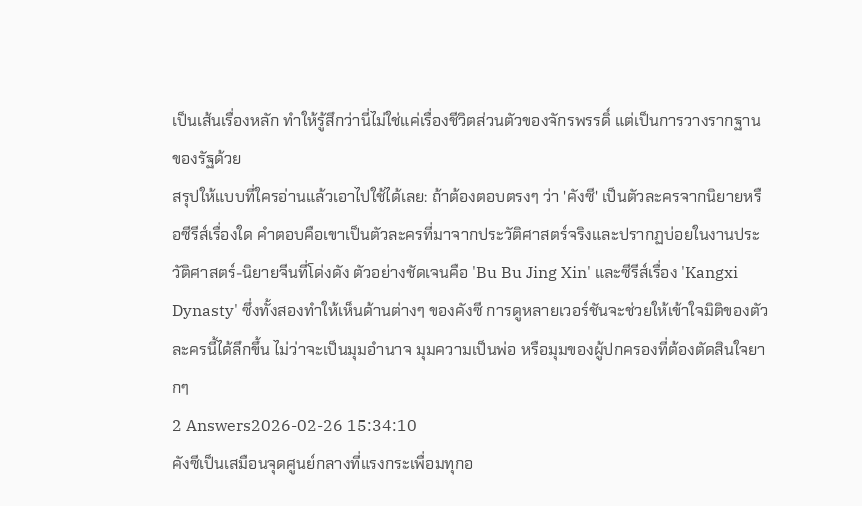เป็นเส้นเรื่องหลัก ทำให้รู้สึกว่านี่ไม่ใช่แค่เรื่องชีวิตส่วนตัวของจักรพรรดิ์ แต่เป็นการวางรากฐานของรัฐด้วย
สรุปให้แบบที่ใครอ่านแล้วเอาไปใช้ได้เลย: ถ้าต้องตอบตรงๆ ว่า 'คังซี' เป็นตัวละครจากนิยายหรือซีรีส์เรื่องใด คำตอบคือเขาเป็นตัวละครที่มาจากประวัติศาสตร์จริงและปรากฏบ่อยในงานประวัติศาสตร์-นิยายจีนที่โด่งดัง ตัวอย่างชัดเจนคือ 'Bu Bu Jing Xin' และซีรีส์เรื่อง 'Kangxi Dynasty' ซึ่งทั้งสองทำให้เห็นด้านต่างๆ ของคังซี การดูหลายเวอร์ชันจะช่วยให้เข้าใจมิติของตัวละครนี้ได้ลึกขึ้น ไม่ว่าจะเป็นมุมอำนาจ มุมความเป็นพ่อ หรือมุมของผู้ปกครองที่ต้องตัดสินใจยากๆ
2 Answers2026-02-26 15:34:10
คังซีเป็นเสมือนจุดศูนย์กลางที่แรงกระเพื่อมทุกอ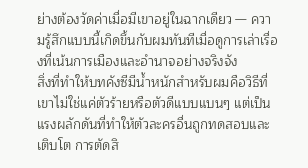ย่างต้องวัดค่าเมื่อมีเขาอยู่ในฉากเดียว — ความรู้สึกแบบนี้เกิดขึ้นกับผมทันทีเมื่อดูการเล่าเรื่องที่เน้นการเมืองและอำนาจอย่างจริงจัง
สิ่งที่ทำให้บทคังซีมีน้ำหนักสำหรับผมคือวิธีที่เขาไม่ใช่แค่ตัวร้ายหรือตัวดีแบบแบนๆ แต่เป็นแรงผลักดันที่ทำให้ตัวละครอื่นถูกทดสอบและเติบโต การตัดสิ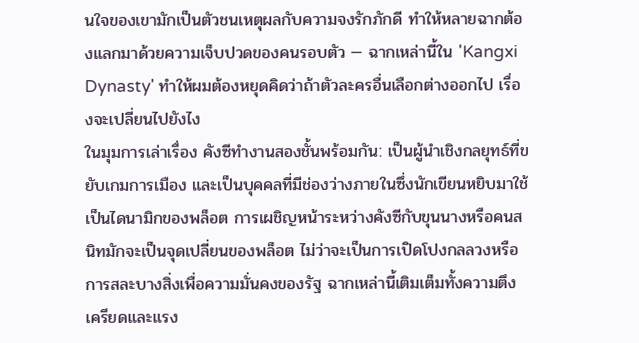นใจของเขามักเป็นตัวชนเหตุผลกับความจงรักภักดี ทำให้หลายฉากต้องแลกมาด้วยความเจ็บปวดของคนรอบตัว — ฉากเหล่านี้ใน 'Kangxi Dynasty' ทำให้ผมต้องหยุดคิดว่าถ้าตัวละครอื่นเลือกต่างออกไป เรื่องจะเปลี่ยนไปยังไง
ในมุมการเล่าเรื่อง คังซีทำงานสองชั้นพร้อมกัน: เป็นผู้นำเชิงกลยุทธ์ที่ขยับเกมการเมือง และเป็นบุคคลที่มีช่องว่างภายในซึ่งนักเขียนหยิบมาใช้เป็นไดนามิกของพล็อต การเผชิญหน้าระหว่างคังซีกับขุนนางหรือคนสนิทมักจะเป็นจุดเปลี่ยนของพล็อต ไม่ว่าจะเป็นการเปิดโปงกลลวงหรือการสละบางสิ่งเพื่อความมั่นคงของรัฐ ฉากเหล่านี้เติมเต็มทั้งความตึงเครียดและแรง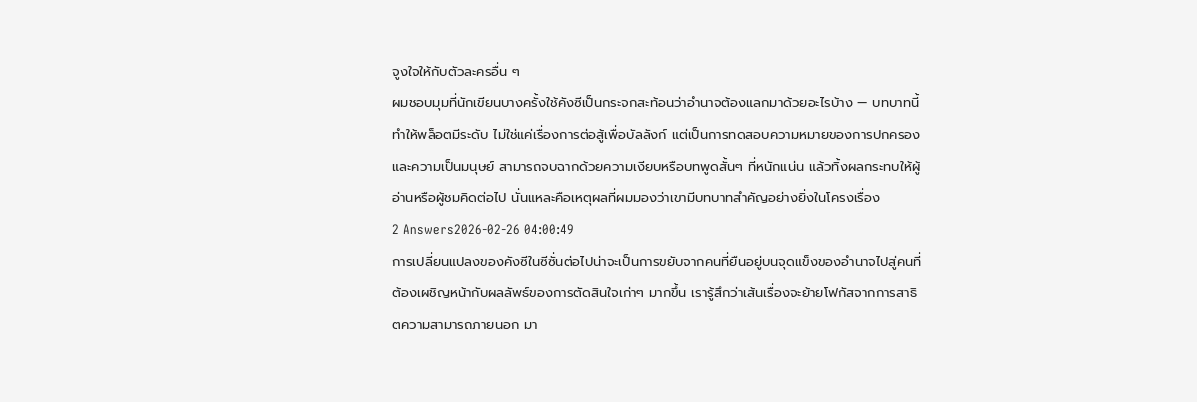จูงใจให้กับตัวละครอื่น ๆ
ผมชอบมุมที่นักเขียนบางครั้งใช้คังซีเป็นกระจกสะท้อนว่าอำนาจต้องแลกมาด้วยอะไรบ้าง — บทบาทนี้ทำให้พล็อตมีระดับ ไม่ใช่แค่เรื่องการต่อสู้เพื่อบัลลังก์ แต่เป็นการทดสอบความหมายของการปกครองและความเป็นมนุษย์ สามารถจบฉากด้วยความเงียบหรือบทพูดสั้นๆ ที่หนักแน่น แล้วทิ้งผลกระทบให้ผู้อ่านหรือผู้ชมคิดต่อไป นั่นแหละคือเหตุผลที่ผมมองว่าเขามีบทบาทสำคัญอย่างยิ่งในโครงเรื่อง
2 Answers2026-02-26 04:00:49
การเปลี่ยนแปลงของคังซีในซีซั่นต่อไปน่าจะเป็นการขยับจากคนที่ยืนอยู่บนจุดแข็งของอำนาจไปสู่คนที่ต้องเผชิญหน้ากับผลลัพธ์ของการตัดสินใจเก่าๆ มากขึ้น เรารู้สึกว่าเส้นเรื่องจะย้ายโฟกัสจากการสาธิตความสามารถภายนอก มา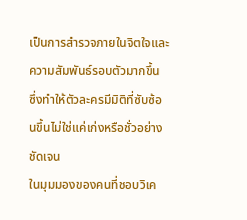เป็นการสำรวจภายในจิตใจและความสัมพันธ์รอบตัวมากขึ้น ซึ่งทำให้ตัวละครมีมิติที่ซับซ้อนขึ้นไม่ใช่แค่เก่งหรือชั่วอย่างชัดเจน
ในมุมมองของคนที่ชอบวิเค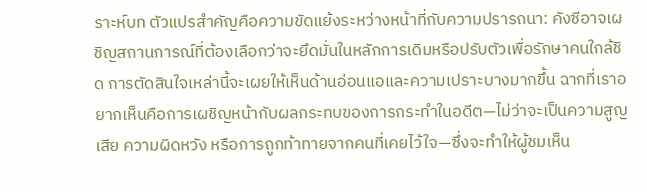ราะห์บท ตัวแปรสำคัญคือความขัดแย้งระหว่างหน้าที่กับความปรารถนา: คังซีอาจเผชิญสถานการณ์ที่ต้องเลือกว่าจะยึดมั่นในหลักการเดิมหรือปรับตัวเพื่อรักษาคนใกล้ชิด การตัดสินใจเหล่านี้จะเผยให้เห็นด้านอ่อนแอและความเปราะบางมากขึ้น ฉากที่เราอยากเห็นคือการเผชิญหน้ากับผลกระทบของการกระทำในอดีต—ไม่ว่าจะเป็นความสูญเสีย ความผิดหวัง หรือการถูกท้าทายจากคนที่เคยไว้ใจ—ซึ่งจะทำให้ผู้ชมเห็น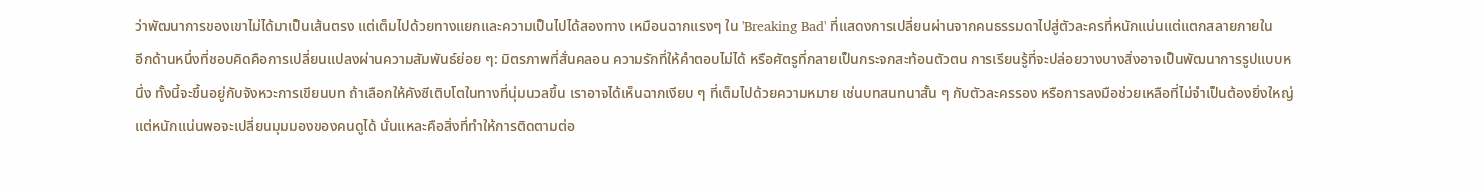ว่าพัฒนาการของเขาไม่ได้มาเป็นเส้นตรง แต่เต็มไปด้วยทางแยกและความเป็นไปได้สองทาง เหมือนฉากแรงๆ ใน 'Breaking Bad' ที่แสดงการเปลี่ยนผ่านจากคนธรรมดาไปสู่ตัวละครที่หนักแน่นแต่แตกสลายภายใน
อีกด้านหนึ่งที่ชอบคิดคือการเปลี่ยนแปลงผ่านความสัมพันธ์ย่อย ๆ: มิตรภาพที่สั่นคลอน ความรักที่ให้คำตอบไม่ได้ หรือศัตรูที่กลายเป็นกระจกสะท้อนตัวตน การเรียนรู้ที่จะปล่อยวางบางสิ่งอาจเป็นพัฒนาการรูปแบบหนึ่ง ทั้งนี้จะขึ้นอยู่กับจังหวะการเขียนบท ถ้าเลือกให้คังซีเติบโตในทางที่นุ่มนวลขึ้น เราอาจได้เห็นฉากเงียบ ๆ ที่เต็มไปด้วยความหมาย เช่นบทสนทนาสั้น ๆ กับตัวละครรอง หรือการลงมือช่วยเหลือที่ไม่จำเป็นต้องยิ่งใหญ่ แต่หนักแน่นพอจะเปลี่ยนมุมมองของคนดูได้ นั่นแหละคือสิ่งที่ทำให้การติดตามต่อ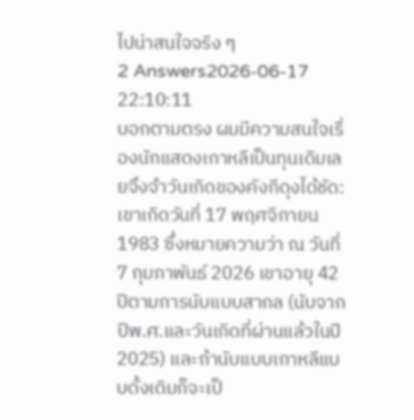ไปน่าสนใจจริง ๆ
2 Answers2026-06-17 22:10:11
บอกตามตรง ผมมีความสนใจเรื่องนักแสดงเกาหลีเป็นทุนเดิมเลยจึงจำวันเกิดของคังกีดุงได้ชัด: เขาเกิดวันที่ 17 พฤศจิกายน 1983 ซึ่งหมายความว่า ณ วันที่ 7 กุมภาพันธ์ 2026 เขาอายุ 42 ปีตามการนับแบบสากล (นับจากปีพ.ศ.และวันเกิดที่ผ่านแล้วในปี 2025) และถ้านับแบบเกาหลีแบบดั้งเดิมก็จะเป็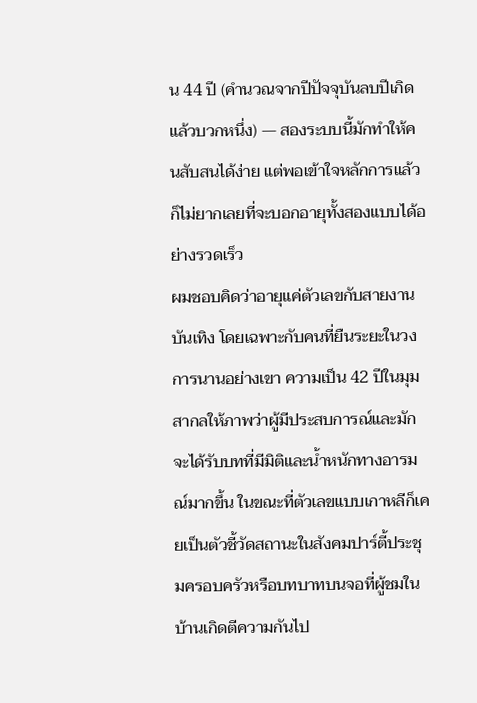น 44 ปี (คำนวณจากปีปัจจุบันลบปีเกิดแล้วบวกหนึ่ง) — สองระบบนี้มักทำให้คนสับสนได้ง่าย แต่พอเข้าใจหลักการแล้วก็ไม่ยากเลยที่จะบอกอายุทั้งสองแบบได้อย่างรวดเร็ว
ผมชอบคิดว่าอายุแค่ตัวเลขกับสายงานบันเทิง โดยเฉพาะกับคนที่ยืนระยะในวงการนานอย่างเขา ความเป็น 42 ปีในมุมสากลให้ภาพว่าผู้มีประสบการณ์และมักจะได้รับบทที่มีมิติและน้ำหนักทางอารมณ์มากขึ้น ในขณะที่ตัวเลขแบบเกาหลีก็เคยเป็นตัวชี้วัดสถานะในสังคมปาร์ตี้ประชุมครอบครัวหรือบทบาทบนจอที่ผู้ชมในบ้านเกิดตีความกันไป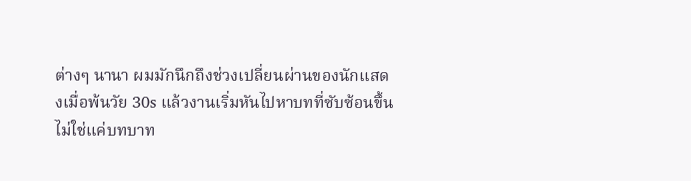ต่างๆ นานา ผมมักนึกถึงช่วงเปลี่ยนผ่านของนักแสดงเมื่อพ้นวัย 30s แล้วงานเริ่มหันไปหาบทที่ซับซ้อนขึ้น ไม่ใช่แค่บทบาท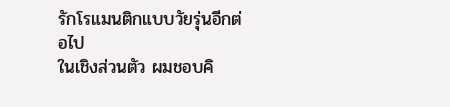รักโรแมนติกแบบวัยรุ่นอีกต่อไป
ในเชิงส่วนตัว ผมชอบคิ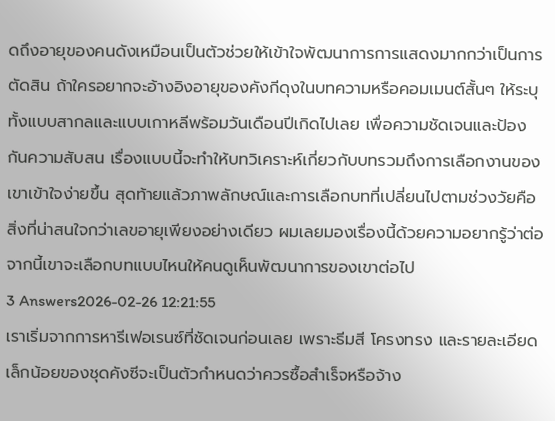ดถึงอายุของคนดังเหมือนเป็นตัวช่วยให้เข้าใจพัฒนาการการแสดงมากกว่าเป็นการตัดสิน ถ้าใครอยากจะอ้างอิงอายุของคังกีดุงในบทความหรือคอมเมนต์สั้นๆ ให้ระบุทั้งแบบสากลและแบบเกาหลีพร้อมวันเดือนปีเกิดไปเลย เพื่อความชัดเจนและป้องกันความสับสน เรื่องแบบนี้จะทำให้บทวิเคราะห์เกี่ยวกับบทรวมถึงการเลือกงานของเขาเข้าใจง่ายขึ้น สุดท้ายแล้วภาพลักษณ์และการเลือกบทที่เปลี่ยนไปตามช่วงวัยคือสิ่งที่น่าสนใจกว่าเลขอายุเพียงอย่างเดียว ผมเลยมองเรื่องนี้ด้วยความอยากรู้ว่าต่อจากนี้เขาจะเลือกบทแบบไหนให้คนดูเห็นพัฒนาการของเขาต่อไป
3 Answers2026-02-26 12:21:55
เราเริ่มจากการหารีเฟอเรนซ์ที่ชัดเจนก่อนเลย เพราะธีมสี โครงทรง และรายละเอียดเล็กน้อยของชุดคังซีจะเป็นตัวกำหนดว่าควรซื้อสำเร็จหรือจ้าง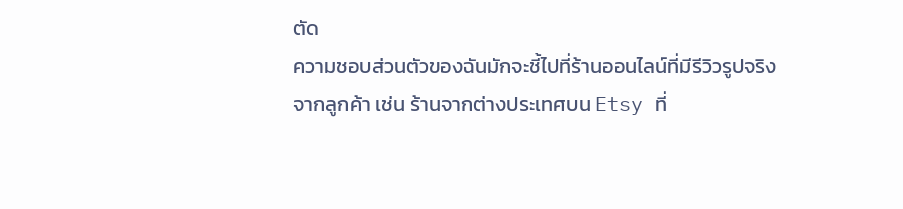ตัด
ความชอบส่วนตัวของฉันมักจะชี้ไปที่ร้านออนไลน์ที่มีรีวิวรูปจริงจากลูกค้า เช่น ร้านจากต่างประเทศบน Etsy ที่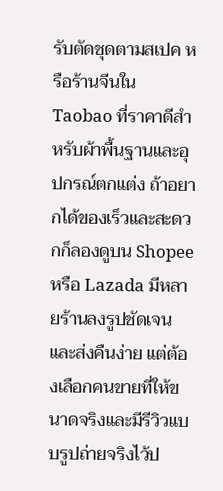รับตัดชุดตามสเปค หรือร้านจีนใน Taobao ที่ราคาดีสำหรับผ้าพื้นฐานและอุปกรณ์ตกแต่ง ถ้าอยากได้ของเร็วและสะดวกก็ลองดูบน Shopee หรือ Lazada มีหลายร้านลงรูปชัดเจนและส่งคืนง่าย แต่ต้องเลือกคนขายที่ให้ขนาดจริงและมีรีวิวแบบรูปถ่ายจริงไว้ป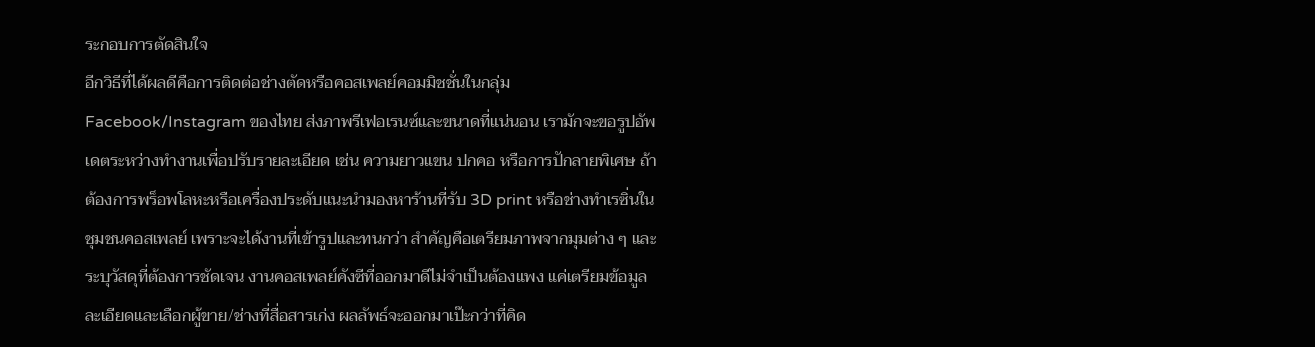ระกอบการตัดสินใจ
อีกวิธีที่ได้ผลดีคือการติดต่อช่างตัดหรือคอสเพลย์คอมมิชชั่นในกลุ่ม Facebook/Instagram ของไทย ส่งภาพรีเฟอเรนซ์และขนาดที่แน่นอน เรามักจะขอรูปอัพเดตระหว่างทำงานเพื่อปรับรายละเอียด เช่น ความยาวแขน ปกคอ หรือการปักลายพิเศษ ถ้าต้องการพร็อพโลหะหรือเครื่องประดับแนะนำมองหาร้านที่รับ 3D print หรือช่างทำเรซิ่นในชุมชนคอสเพลย์ เพราะจะได้งานที่เข้ารูปและทนกว่า สำคัญคือเตรียมภาพจากมุมต่าง ๆ และระบุวัสดุที่ต้องการชัดเจน งานคอสเพลย์คังซีที่ออกมาดีไม่จำเป็นต้องแพง แค่เตรียมข้อมูลละเอียดและเลือกผู้ขาย/ช่างที่สื่อสารเก่ง ผลลัพธ์จะออกมาเป๊ะกว่าที่คิด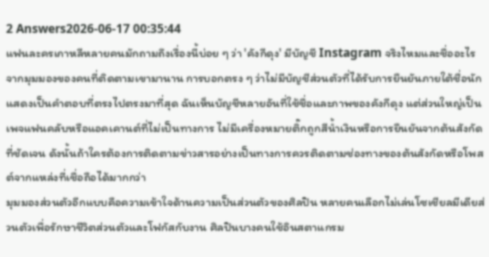2 Answers2026-06-17 00:35:44
แฟนละครเกาหลีหลายคนมักถามถึงเรื่องนี้บ่อย ๆ ว่า 'คังกีดุง' มีบัญชี Instagram จริงไหมและชื่ออะไร
จากมุมมองของคนที่ติดตามเขามานาน การบอกตรง ๆ ว่าไม่มีบัญชีส่วนตัวที่ได้รับการยืนยันภายใต้ชื่อนักแสดงเป็นคำตอบที่ตรงไปตรงมาที่สุด ฉันเห็นบัญชีหลายอันที่ใช้ชื่อและภาพของคังกีดุง แต่ส่วนใหญ่เป็นเพจแฟนคลับหรือแอคเคานต์ที่ไม่เป็นทางการ ไม่มีเครื่องหมายติ๊กถูกสีน้ำเงินหรือการยืนยันจากต้นสังกัดที่ชัดเจน ดังนั้นถ้าใครต้องการติดตามข่าวสารอย่างเป็นทางการควรติดตามช่องทางของต้นสังกัดหรือโพสต์จากแหล่งที่เชื่อถือได้มากกว่า
มุมมองส่วนตัวอีกแบบคือความเข้าใจด้านความเป็นส่วนตัวของศิลปิน หลายคนเลือกไม่เล่นโซเชียลมีเดียส่วนตัวเพื่อรักษาชีวิตส่วนตัวและโฟกัสกับงาน ศิลปินบางคนใช้อินสตาแกรม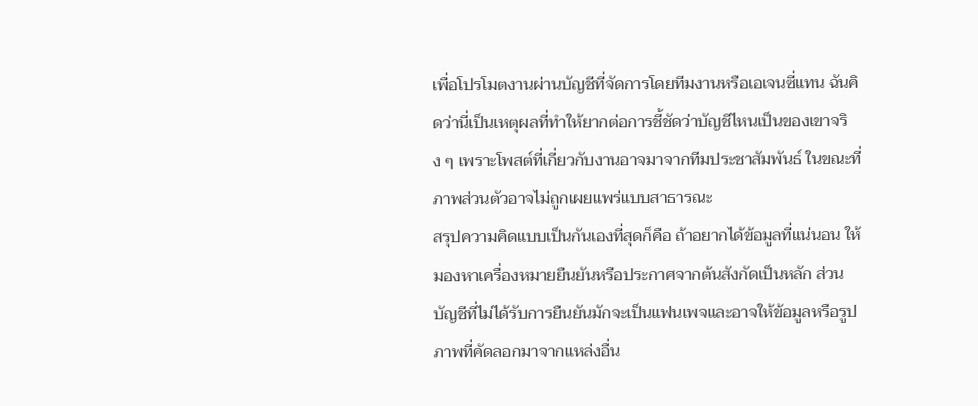เพื่อโปรโมตงานผ่านบัญชีที่จัดการโดยทีมงานหรือเอเจนซี่แทน ฉันคิดว่านี่เป็นเหตุผลที่ทำให้ยากต่อการชี้ชัดว่าบัญชีไหนเป็นของเขาจริง ๆ เพราะโพสต์ที่เกี่ยวกับงานอาจมาจากทีมประชาสัมพันธ์ ในขณะที่ภาพส่วนตัวอาจไม่ถูกเผยแพร่แบบสาธารณะ
สรุปความคิดแบบเป็นกันเองที่สุดก็คือ ถ้าอยากได้ข้อมูลที่แน่นอน ให้มองหาเครื่องหมายยืนยันหรือประกาศจากต้นสังกัดเป็นหลัก ส่วนบัญชีที่ไม่ได้รับการยืนยันมักจะเป็นแฟนเพจและอาจให้ข้อมูลหรือรูปภาพที่คัดลอกมาจากแหล่งอื่น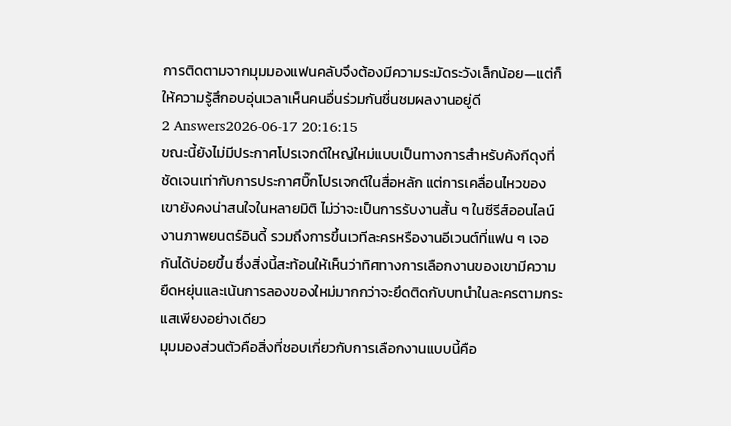การติดตามจากมุมมองแฟนคลับจึงต้องมีความระมัดระวังเล็กน้อย—แต่ก็ให้ความรู้สึกอบอุ่นเวลาเห็นคนอื่นร่วมกันชื่นชมผลงานอยู่ดี
2 Answers2026-06-17 20:16:15
ขณะนี้ยังไม่มีประกาศโปรเจกต์ใหญ่ใหม่แบบเป็นทางการสำหรับคังกีดุงที่ชัดเจนเท่ากับการประกาศบิ๊กโปรเจกต์ในสื่อหลัก แต่การเคลื่อนไหวของเขายังคงน่าสนใจในหลายมิติ ไม่ว่าจะเป็นการรับงานสั้น ๆ ในซีรีส์ออนไลน์ งานภาพยนตร์อินดี้ รวมถึงการขึ้นเวทีละครหรืองานอีเวนต์ที่แฟน ๆ เจอกันได้บ่อยขึ้น ซึ่งสิ่งนี้สะท้อนให้เห็นว่าทิศทางการเลือกงานของเขามีความยืดหยุ่นและเน้นการลองของใหม่มากกว่าจะยึดติดกับบทนำในละครตามกระแสเพียงอย่างเดียว
มุมมองส่วนตัวคือสิ่งที่ชอบเกี่ยวกับการเลือกงานแบบนี้คือ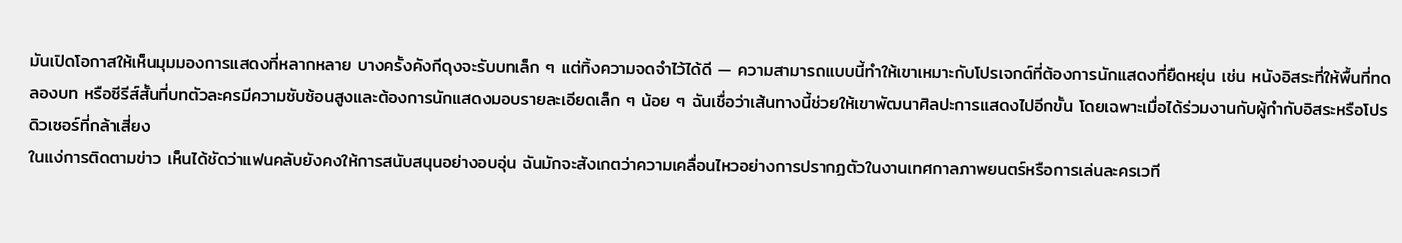มันเปิดโอกาสให้เห็นมุมมองการแสดงที่หลากหลาย บางครั้งคังกีดุงจะรับบทเล็ก ๆ แต่ทิ้งความจดจำไว้ได้ดี — ความสามารถแบบนี้ทำให้เขาเหมาะกับโปรเจกต์ที่ต้องการนักแสดงที่ยืดหยุ่น เช่น หนังอิสระที่ให้พื้นที่ทดลองบท หรือซีรีส์สั้นที่บทตัวละครมีความซับซ้อนสูงและต้องการนักแสดงมอบรายละเอียดเล็ก ๆ น้อย ๆ ฉันเชื่อว่าเส้นทางนี้ช่วยให้เขาพัฒนาศิลปะการแสดงไปอีกขั้น โดยเฉพาะเมื่อได้ร่วมงานกับผู้กำกับอิสระหรือโปรดิวเซอร์ที่กล้าเสี่ยง
ในแง่การติดตามข่าว เห็นได้ชัดว่าแฟนคลับยังคงให้การสนับสนุนอย่างอบอุ่น ฉันมักจะสังเกตว่าความเคลื่อนไหวอย่างการปรากฏตัวในงานเทศกาลภาพยนตร์หรือการเล่นละครเวที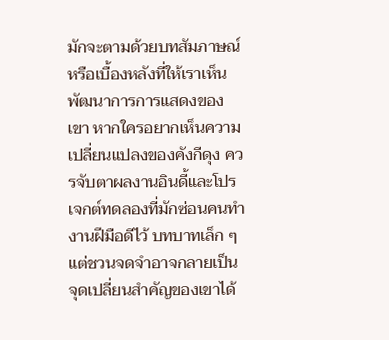มักจะตามด้วยบทสัมภาษณ์หรือเบื้องหลังที่ให้เราเห็นพัฒนาการการแสดงของเขา หากใครอยากเห็นความเปลี่ยนแปลงของคังกีดุง ควรจับตาผลงานอินดี้และโปรเจกต์ทดลองที่มักซ่อนคนทำงานฝีมือดีไว้ บทบาทเล็ก ๆ แต่ชวนจดจำอาจกลายเป็นจุดเปลี่ยนสำคัญของเขาได้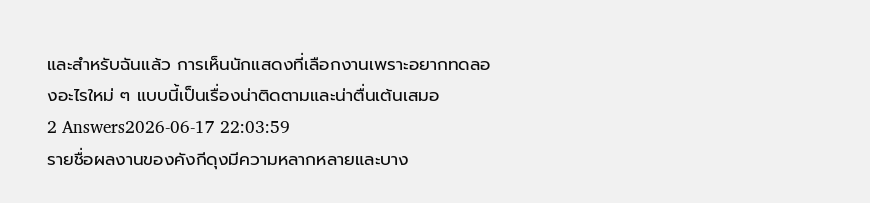และสำหรับฉันแล้ว การเห็นนักแสดงที่เลือกงานเพราะอยากทดลองอะไรใหม่ ๆ แบบนี้เป็นเรื่องน่าติดตามและน่าตื่นเต้นเสมอ
2 Answers2026-06-17 22:03:59
รายชื่อผลงานของคังกีดุงมีความหลากหลายและบาง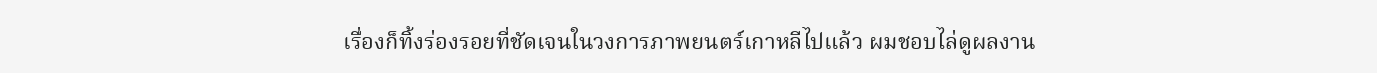เรื่องก็ทิ้งร่องรอยที่ชัดเจนในวงการภาพยนตร์เกาหลีไปแล้ว ผมชอบไล่ดูผลงาน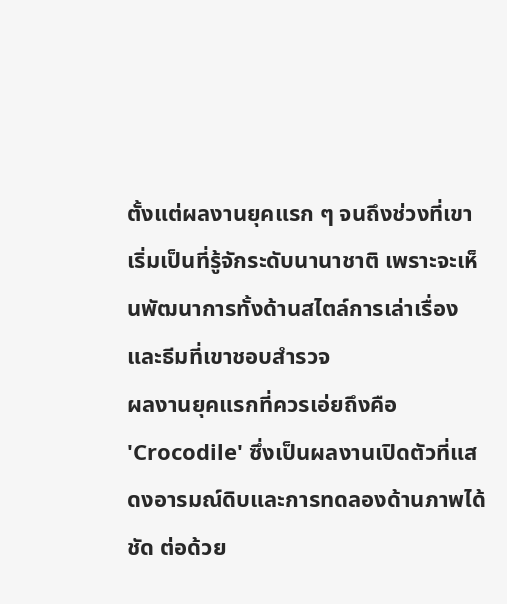ตั้งแต่ผลงานยุคแรก ๆ จนถึงช่วงที่เขาเริ่มเป็นที่รู้จักระดับนานาชาติ เพราะจะเห็นพัฒนาการทั้งด้านสไตล์การเล่าเรื่องและธีมที่เขาชอบสำรวจ
ผลงานยุคแรกที่ควรเอ่ยถึงคือ 'Crocodile' ซึ่งเป็นผลงานเปิดตัวที่แสดงอารมณ์ดิบและการทดลองด้านภาพได้ชัด ต่อด้วย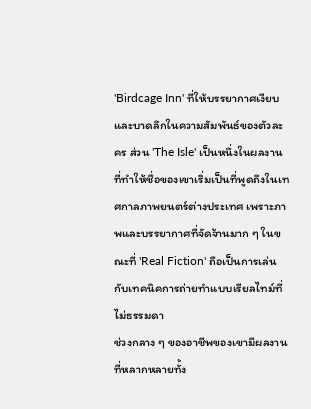'Birdcage Inn' ที่ให้บรรยากาศเงียบและบาดลึกในความสัมพันธ์ของตัวละคร ส่วน 'The Isle' เป็นหนึ่งในผลงานที่ทำให้ชื่อของเขาเริ่มเป็นที่พูดถึงในเทศกาลภาพยนตร์ต่างประเทศ เพราะภาพและบรรยากาศที่จัดจ้านมาก ๆ ในขณะที่ 'Real Fiction' ถือเป็นการเล่นกับเทคนิคการถ่ายทำแบบเรียลไทม์ที่ไม่ธรรมดา
ช่วงกลาง ๆ ของอาชีพของเขามีผลงานที่หลากหลายทั้ง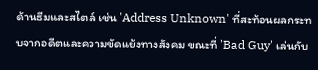ด้านธีมและสไตล์ เช่น 'Address Unknown' ที่สะท้อนผลกระทบจากอดีตและความขัดแย้งทางสังคม ขณะที่ 'Bad Guy' เล่นกับ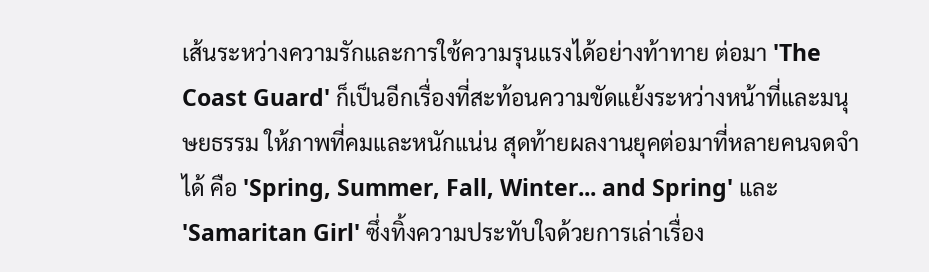เส้นระหว่างความรักและการใช้ความรุนแรงได้อย่างท้าทาย ต่อมา 'The Coast Guard' ก็เป็นอีกเรื่องที่สะท้อนความขัดแย้งระหว่างหน้าที่และมนุษยธรรม ให้ภาพที่คมและหนักแน่น สุดท้ายผลงานยุคต่อมาที่หลายคนจดจำได้ คือ 'Spring, Summer, Fall, Winter... and Spring' และ 'Samaritan Girl' ซึ่งทิ้งความประทับใจด้วยการเล่าเรื่อง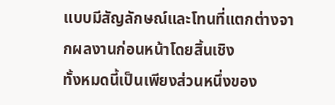แบบมีสัญลักษณ์และโทนที่แตกต่างจากผลงานก่อนหน้าโดยสิ้นเชิง
ทั้งหมดนี้เป็นเพียงส่วนหนึ่งของ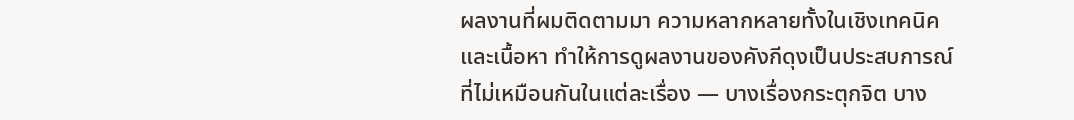ผลงานที่ผมติดตามมา ความหลากหลายทั้งในเชิงเทคนิคและเนื้อหา ทำให้การดูผลงานของคังกีดุงเป็นประสบการณ์ที่ไม่เหมือนกันในแต่ละเรื่อง — บางเรื่องกระตุกจิต บาง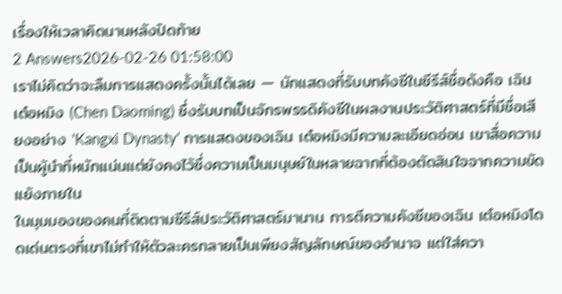เรื่องให้เวลาคิดนานหลังปิดท้าย
2 Answers2026-02-26 01:58:00
เราไม่คิดว่าจะลืมการแสดงครั้งนั้นได้เลย — นักแสดงที่รับบทคังซีในซีรีส์ชื่อดังคือ เฉิน เต๋อหมิง (Chen Daoming) ซึ่งรับบทเป็นจักรพรรดิคังซีในผลงานประวัติศาสตร์ที่มีชื่อเสียงอย่าง 'Kangxi Dynasty' การแสดงของเฉิน เต๋อหมิงมีความละเอียดอ่อน เขาสื่อความเป็นผู้นำที่หนักแน่นแต่ยังคงไว้ซึ่งความเป็นมนุษย์ในหลายฉากที่ต้องตัดสินใจจากความขัดแย้งภายใน
ในมุมมองของคนที่ติดตามซีรีส์ประวัติศาสตร์มานาน การตีความคังซีของเฉิน เต๋อหมิงโดดเด่นตรงที่เขาไม่ทำให้ตัวละครกลายเป็นเพียงสัญลักษณ์ของอำนาจ แต่ใส่ควา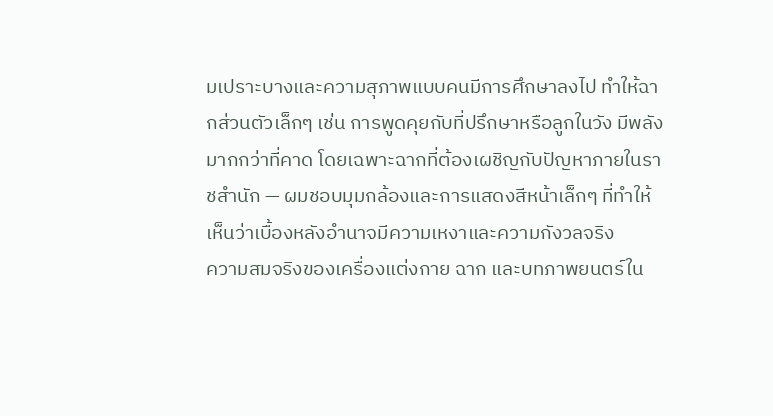มเปราะบางและความสุภาพแบบคนมีการศึกษาลงไป ทำให้ฉากส่วนตัวเล็กๆ เช่น การพูดคุยกับที่ปรึกษาหรือลูกในวัง มีพลังมากกว่าที่คาด โดยเฉพาะฉากที่ต้องเผชิญกับปัญหาภายในราชสำนัก — ผมชอบมุมกล้องและการแสดงสีหน้าเล็กๆ ที่ทำให้เห็นว่าเบื้องหลังอำนาจมีความเหงาและความกังวลจริง
ความสมจริงของเครื่องแต่งกาย ฉาก และบทภาพยนตร์ใน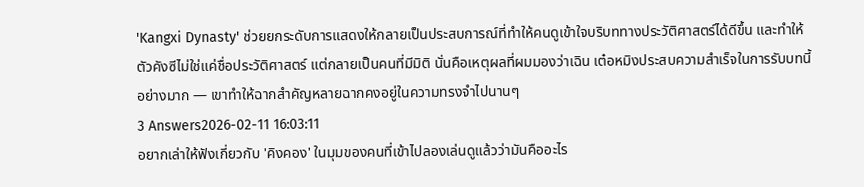'Kangxi Dynasty' ช่วยยกระดับการแสดงให้กลายเป็นประสบการณ์ที่ทำให้คนดูเข้าใจบริบททางประวัติศาสตร์ได้ดีขึ้น และทำให้ตัวคังซีไม่ใช่แค่ชื่อประวัติศาสตร์ แต่กลายเป็นคนที่มีมิติ นั่นคือเหตุผลที่ผมมองว่าเฉิน เต๋อหมิงประสบความสำเร็จในการรับบทนี้อย่างมาก — เขาทำให้ฉากสำคัญหลายฉากคงอยู่ในความทรงจำไปนานๆ
3 Answers2026-02-11 16:03:11
อยากเล่าให้ฟังเกี่ยวกับ 'คิงคอง' ในมุมของคนที่เข้าไปลองเล่นดูแล้วว่ามันคืออะไร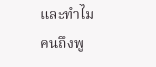และทำไมคนถึงพู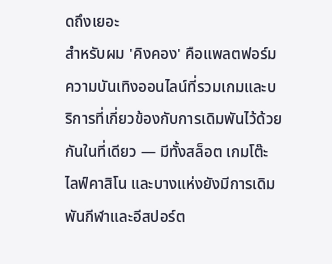ดถึงเยอะ
สำหรับผม 'คิงคอง' คือแพลตฟอร์มความบันเทิงออนไลน์ที่รวมเกมและบริการที่เกี่ยวข้องกับการเดิมพันไว้ด้วยกันในที่เดียว — มีทั้งสล็อต เกมโต๊ะ ไลฟ์คาสิโน และบางแห่งยังมีการเดิมพันกีฬาและอีสปอร์ต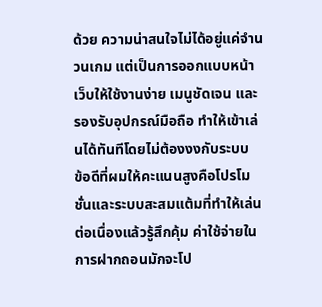ด้วย ความน่าสนใจไม่ได้อยู่แค่จำนวนเกม แต่เป็นการออกแบบหน้าเว็บให้ใช้งานง่าย เมนูชัดเจน และรองรับอุปกรณ์มือถือ ทำให้เข้าเล่นได้ทันทีโดยไม่ต้องงงกับระบบ
ข้อดีที่ผมให้คะแนนสูงคือโปรโมชั่นและระบบสะสมแต้มที่ทำให้เล่นต่อเนื่องแล้วรู้สึกคุ้ม ค่าใช้จ่ายในการฝากถอนมักจะโป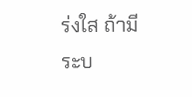ร่งใส ถ้ามีระบ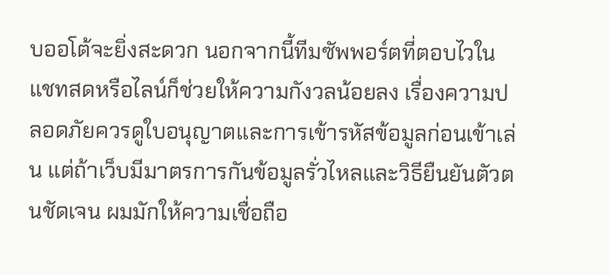บออโต้จะยิ่งสะดวก นอกจากนี้ทีมซัพพอร์ตที่ตอบไวในแชทสดหรือไลน์ก็ช่วยให้ความกังวลน้อยลง เรื่องความปลอดภัยควรดูใบอนุญาตและการเข้ารหัสข้อมูลก่อนเข้าเล่น แต่ถ้าเว็บมีมาตรการกันข้อมูลรั่วไหลและวิธียืนยันตัวตนชัดเจน ผมมักให้ความเชื่อถือ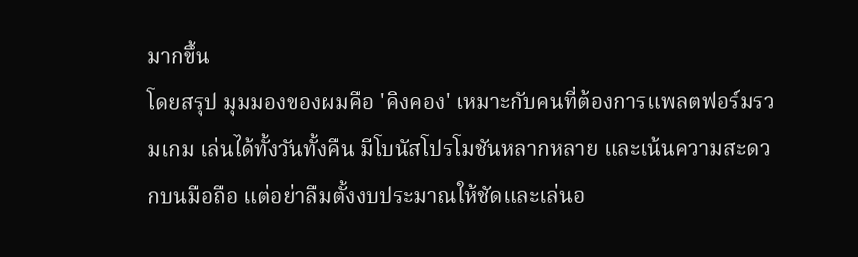มากขึ้น
โดยสรุป มุมมองของผมคือ 'คิงคอง' เหมาะกับคนที่ต้องการแพลตฟอร์มรวมเกม เล่นได้ทั้งวันทั้งคืน มีโบนัสโปรโมชันหลากหลาย และเน้นความสะดวกบนมือถือ แต่อย่าลืมตั้งงบประมาณให้ชัดและเล่นอ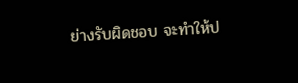ย่างรับผิดชอบ จะทำให้ป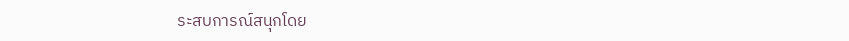ระสบการณ์สนุกโดย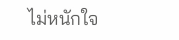ไม่หนักใจ